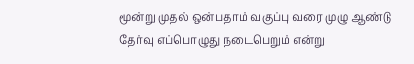மூன்று முதல் ஒன்பதாம் வகுப்பு வரை முழு ஆண்டு தேர்வு எப்பொழுது நடைபெறும் என்று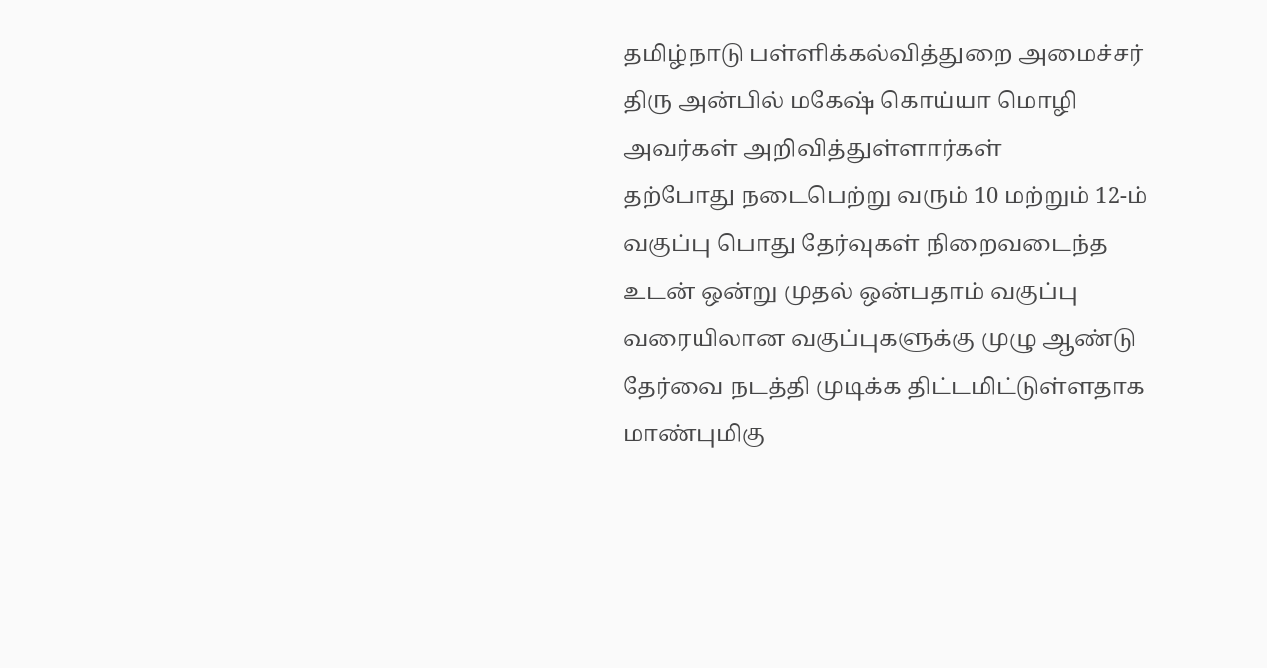தமிழ்நாடு பள்ளிக்கல்வித்துறை அமைச்சர் திரு அன்பில் மகேஷ் கொய்யா மொழி அவர்கள் அறிவித்துள்ளார்கள்
தற்போது நடைபெற்று வரும் 10 மற்றும் 12-ம் வகுப்பு பொது தேர்வுகள் நிறைவடைந்த உடன் ஒன்று முதல் ஒன்பதாம் வகுப்பு வரையிலான வகுப்புகளுக்கு முழு ஆண்டு தேர்வை நடத்தி முடிக்க திட்டமிட்டுள்ளதாக மாண்புமிகு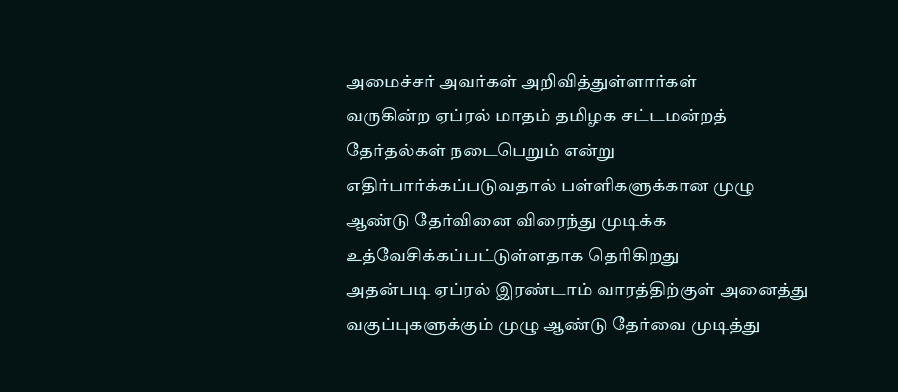அமைச்சர் அவர்கள் அறிவித்துள்ளார்கள்
வருகின்ற ஏப்ரல் மாதம் தமிழக சட்டமன்றத் தேர்தல்கள் நடைபெறும் என்று எதிர்பார்க்கப்படுவதால் பள்ளிகளுக்கான முழு ஆண்டு தேர்வினை விரைந்து முடிக்க உத்வேசிக்கப்பட்டுள்ளதாக தெரிகிறது
அதன்படி ஏப்ரல் இரண்டாம் வாரத்திற்குள் அனைத்து வகுப்புகளுக்கும் முழு ஆண்டு தேர்வை முடித்து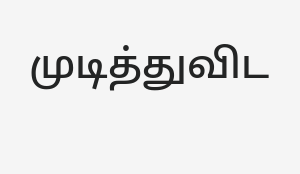முடித்துவிட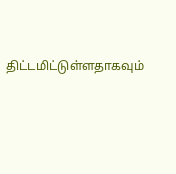திட்டமிட்டுள்ளதாகவும்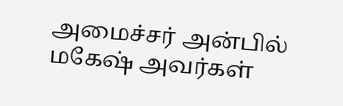அமைச்சர் அன்பில் மகேஷ் அவர்கள்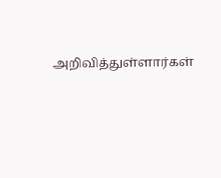அறிவித்துள்ளார்கள்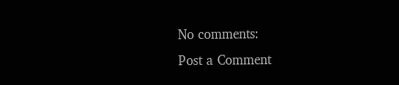No comments:
Post a Comment